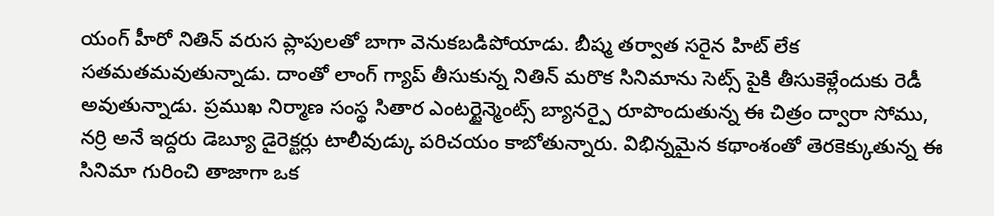యంగ్ హీరో నితిన్ వరుస ప్లాపులతో బాగా వెనుకబడిపోయాడు. బీష్మ తర్వాత సరైన హిట్ లేక సతమతమవుతున్నాడు. దాంతో లాంగ్ గ్యాప్ తీసుకున్న నితిన్ మరొక సినిమాను సెట్స్ పైకి తీసుకెళ్లేందుకు రెడీ అవుతున్నాడు. ప్రముఖ నిర్మాణ సంస్థ సితార ఎంటర్టైన్మెంట్స్ బ్యానర్పై రూపొందుతున్న ఈ చిత్రం ద్వారా సోము, నర్రి అనే ఇద్దరు డెబ్యూ డైరెక్టర్లు టాలీవుడ్కు పరిచయం కాబోతున్నారు. విభిన్నమైన కథాంశంతో తెరకెక్కుతున్న ఈ సినిమా గురించి తాజాగా ఒక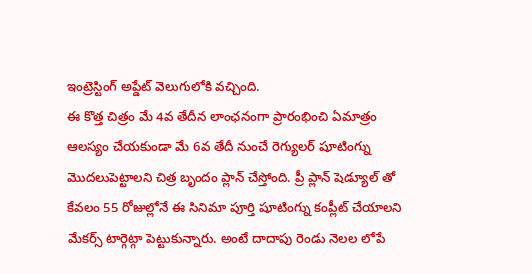ఇంట్రెస్టింగ్ అప్డేట్ వెలుగులోకి వచ్చింది.
ఈ కొత్త చిత్రం మే 4వ తేదీన లాంఛనంగా ప్రారంభించి ఏమాత్రం ఆలస్యం చేయకుండా మే 6వ తేదీ నుంచే రెగ్యులర్ షూటింగ్ను మొదలుపెట్టాలని చిత్ర బృందం ప్లాన్ చేస్తోంది. ప్రీ ప్లాన్ షెడ్యూల్ తో కేవలం 55 రోజుల్లోనే ఈ సినిమా పూర్తి షూటింగ్ను కంప్లీట్ చేయాలని మేకర్స్ టార్గెట్గా పెట్టుకున్నారు. అంటే దాదాపు రెండు నెలల లోపే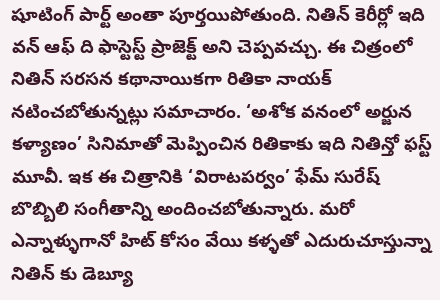షూటింగ్ పార్ట్ అంతా పూర్తయిపోతుంది. నితిన్ కెరీర్లో ఇది వన్ ఆఫ్ ది ఫాస్టెస్ట్ ప్రాజెక్ట్ అని చెప్పవచ్చు. ఈ చిత్రంలో నితిన్ సరసన కథానాయికగా రితికా నాయక్ నటించబోతున్నట్లు సమాచారం. ‘అశోక వనంలో అర్జున కళ్యాణం’ సినిమాతో మెప్పించిన రితికాకు ఇది నితిన్తో ఫస్ట్ మూవీ. ఇక ఈ చిత్రానికి ‘విరాటపర్వం’ ఫేమ్ సురేష్ బొబ్బిలి సంగీతాన్ని అందించబోతున్నారు. మరో ఎన్నాళ్ళుగానో హిట్ కోసం వేయి కళ్ళతో ఎదురుచూస్తున్నా నితిన్ కు డెబ్యూ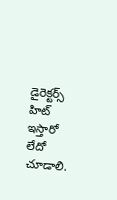డైరెక్టర్స్ హిట్ ఇస్తారో లేదో చూడాలి.